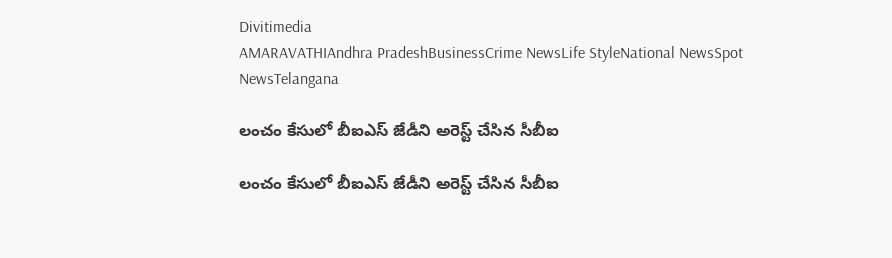Divitimedia
AMARAVATHIAndhra PradeshBusinessCrime NewsLife StyleNational NewsSpot NewsTelangana

లంచం కేసులో బీఐఎస్ జేడీని అరెస్ట్ చేసిన సీబీఐ

లంచం కేసులో బీఐఎస్ జేడీని అరెస్ట్ చేసిన సీబీఐ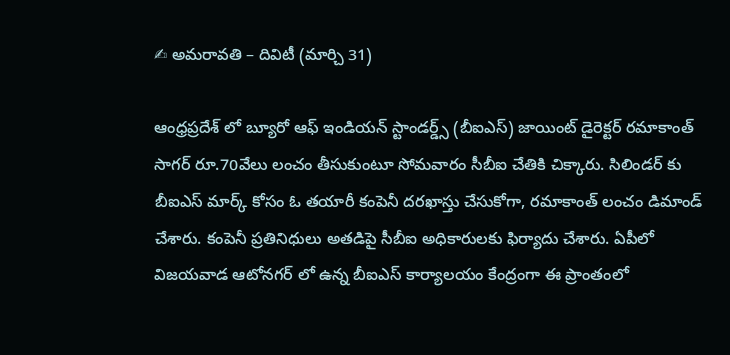✍ అమరావతి – దివిటీ (మార్చి 31)

ఆంధ్రప్రదేశ్ లో బ్యూరో ఆఫ్ ఇండియన్ స్టాండర్డ్స్ (బీఐఎస్) జాయింట్ డైరెక్టర్ రమాకాంత్ సాగర్ రూ.70వేలు లంచం తీసుకుంటూ సోమవారం సీబీఐ చేతికి చిక్కారు. సిలిండర్ కు బీఐఎస్ మార్క్ కోసం ఓ తయారీ కంపెనీ దరఖాస్తు చేసుకోగా, రమాకాంత్ లంచం డిమాండ్ చేశారు. కంపెనీ ప్రతినిధులు అతడిపై సీబీఐ అధికారులకు ఫిర్యాదు చేశారు. ఏపీలో విజయవాడ ఆటోనగర్ లో ఉన్న బీఐఎస్ కార్యాలయం కేంద్రంగా ఈ ప్రాంతంలో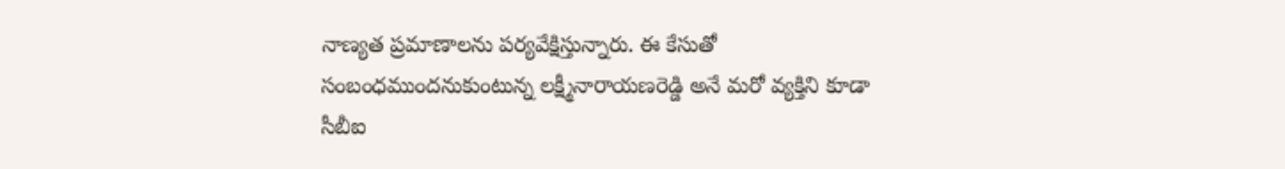నాణ్యత ప్రమాణాలను పర్యవేక్షిస్తున్నారు. ఈ కేసుతో సంబంధముందనుకుంటున్న లక్ష్మీనారాయణరెడ్డి అనే మరో వ్యక్తిని కూడా సీబీఐ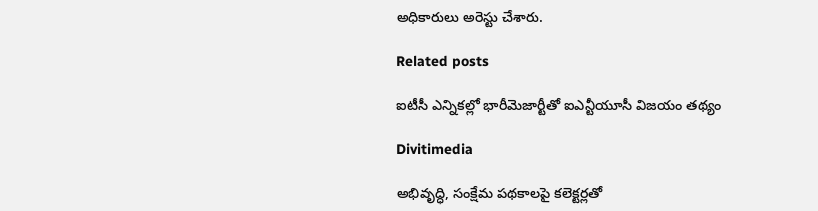అధికారులు అరెస్టు చేశారు.

Related posts

ఐటీసీ ఎన్నికల్లో భారీమెజార్టీతో ఐఎన్టీయూసీ విజయం తథ్యం

Divitimedia

అభివృద్ధి, సంక్షేమ పథకాలపై కలెక్టర్లతో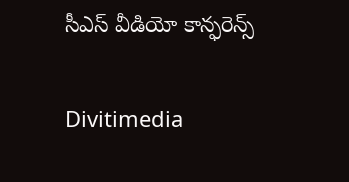సీఎస్ వీడియో కాన్ఫరెన్స్

Divitimedia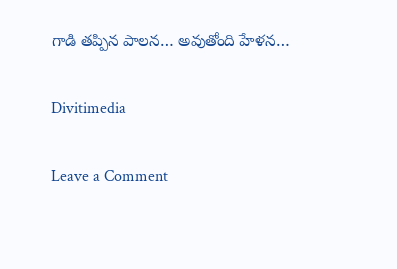గాడి తప్పిన పాలన… అవుతోంది హేళన…

Divitimedia

Leave a Comment